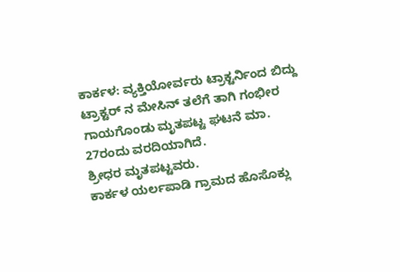ಕಾರ್ಕಳ: ವ್ಯಕ್ತಿಯೋರ್ವರು ಟ್ರಾಕ್ಟರ್ನಿಂದ ಬಿದ್ದು ಟ್ರಾಕ್ಟರ್ ನ ಮೇಸಿನ್ ತಲೆಗೆ ತಾಗಿ ಗಂಭೀರ ಗಾಯಗೊಂಡು ಮೃತಪಟ್ಟ ಘಟನೆ ಮಾ. 27ರಂದು ವರದಿಯಾಗಿದೆ.
ಶ್ರೀಧರ ಮೃತಪಟ್ಟವರು.
ಕಾರ್ಕಳ ಯರ್ಲಪಾಡಿ ಗ್ರಾಮದ ಹೊಸೊಕ್ಲು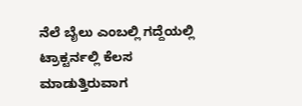ನೆಲೆ ಬೈಲು ಎಂಬಲ್ಲಿ ಗದ್ದೆಯಲ್ಲಿ ಟ್ರಾಕ್ಟರ್ನಲ್ಲಿ ಕೆಲಸ ಮಾಡುತ್ತಿರುವಾಗ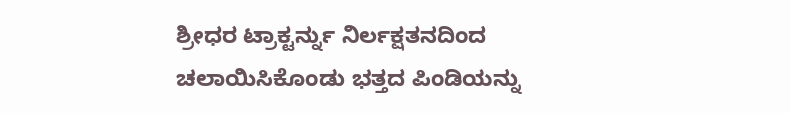ಶ್ರೀಧರ ಟ್ರಾಕ್ಟರ್ನ್ನು ನಿರ್ಲಕ್ಷತನದಿಂದ ಚಲಾಯಿಸಿಕೊಂಡು ಭತ್ತದ ಪಿಂಡಿಯನ್ನು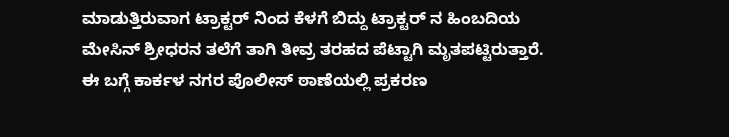ಮಾಡುತ್ತಿರುವಾಗ ಟ್ರಾಕ್ಟರ್ ನಿಂದ ಕೆಳಗೆ ಬಿದ್ದು ಟ್ರಾಕ್ಟರ್ ನ ಹಿಂಬದಿಯ ಮೇಸಿನ್ ಶ್ರೀಧರನ ತಲೆಗೆ ತಾಗಿ ತೀವ್ರ ತರಹದ ಪೆಟ್ಟಾಗಿ ಮೃತಪಟ್ಟಿರುತ್ತಾರೆ.
ಈ ಬಗ್ಗೆ ಕಾರ್ಕಳ ನಗರ ಪೊಲೀಸ್ ಠಾಣೆಯಲ್ಲಿ ಪ್ರಕರಣ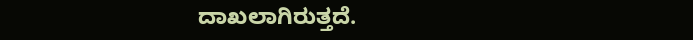ದಾಖಲಾಗಿರುತ್ತದೆ.